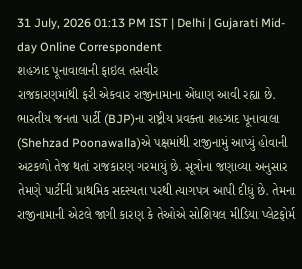31 July, 2026 01:13 PM IST | Delhi | Gujarati Mid-day Online Correspondent
શહઝાદ પૂનાવાલાની ફાઇલ તસવીર
રાજકારણમાંથી ફરી એકવાર રાજીનામાના એંધાણ આવી રહ્યા છે. ભારતીય જનતા પાર્ટી (BJP)ના રાષ્ટ્રીય પ્રવક્તા શહઝાદ પૂનાવાલા (Shehzad Poonawalla)એ પક્ષમાંથી રાજીનામું આપ્યું હોવાની અટકળો તેજ થતાં રાજકારણ ગરમાયું છે. સૂત્રોના જણાવ્યા અનુસાર તેમણે પાર્ટીની પ્રાથમિક સદસ્યતા પરથી ત્યાગપત્ર આપી દીધું છે. તેમના રાજીનામાની એટલે જાગી કારણ કે તેઓએ સોશિયલ મીડિયા પ્લેટફોર્મ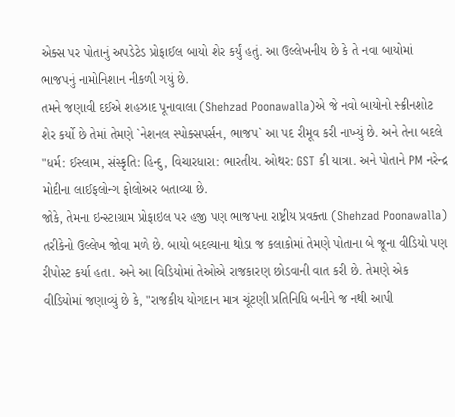એક્સ પર પોતાનું અપડેટેડ પ્રોફાઈલ બાયો શેર કર્યું હતું. આ ઉલ્લેખનીય છે કે તે નવા બાયોમાં ભાજપનું નામોનિશાન નીકળી ગયું છે.
તમને જણાવી દઈએ શહઝાદ પૂનાવાલા (Shehzad Poonawalla)એ જે નવો બાયોનો સ્ક્રીનશોટ શેર કર્યો છે તેમાં તેમણે `નેશનલ સ્પોક્સપર્સન, ભાજપ` આ પદ રીમૂવ કરી નાખ્યું છે. અને તેના બદલે "ધર્મ: ઈસ્લામ, સંસ્કૃતિ: હિન્દુ, વિચારધારા: ભારતીય. ઓથર: GST કી યાત્રા. અને પોતાને PM નરેન્દ્ર મોદીના લાઈફલોન્ગ ફોલોઅર બતાવ્યા છે.
જોકે, તેમના ઇન્સ્ટાગ્રામ પ્રોફાઇલ પર હજી પણ ભાજપના રાષ્ટ્રીય પ્રવક્તા (Shehzad Poonawalla) તરીકેનો ઉલ્લેખ જોવા મળે છે. બાયો બદલ્યાના થોડા જ કલાકોમાં તેમણે પોતાના બે જૂના વીડિયો પણ રીપોસ્ટ કર્યા હતા. અને આ વિડિયોમાં તેઓએ રાજકારણ છોડવાની વાત કરી છે. તેમણે એક વીડિયોમાં જણાવ્યું છે કે, "રાજકીય યોગદાન માત્ર ચૂંટણી પ્રતિનિધિ બનીને જ નથી આપી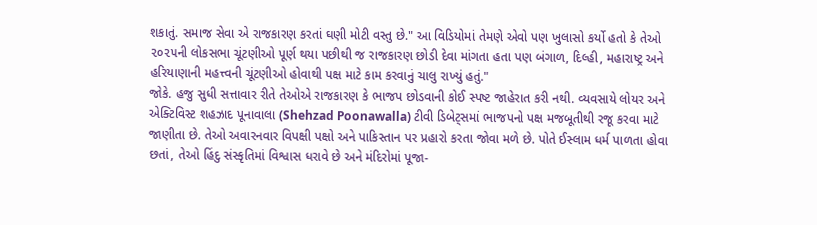શકાતું. સમાજ સેવા એ રાજકારણ કરતાં ઘણી મોટી વસ્તુ છે." આ વિડિયોમાં તેમણે એવો પણ ખુલાસો કર્યો હતો કે તેઓ ૨૦૨૫ની લોકસભા ચૂંટણીઓ પૂર્ણ થયા પછીથી જ રાજકારણ છોડી દેવા માંગતા હતા પણ બંગાળ, દિલ્હી, મહારાષ્ટ્ર અને હરિયાણાની મહત્ત્વની ચૂંટણીઓ હોવાથી પક્ષ માટે કામ કરવાનું ચાલુ રાખ્યું હતું."
જોકે. હજુ સુધી સત્તાવાર રીતે તેઓએ રાજકારણ કે ભાજપ છોડવાની કોઈ સ્પષ્ટ જાહેરાત કરી નથી. વ્યવસાયે લોયર અને એક્ટિવિસ્ટ શહઝાદ પૂનાવાલા (Shehzad Poonawalla) ટીવી ડિબેટ્સમાં ભાજપનો પક્ષ મજબૂતીથી રજૂ કરવા માટે જાણીતા છે. તેઓ અવારનવાર વિપક્ષી પક્ષો અને પાકિસ્તાન પર પ્રહારો કરતા જોવા મળે છે. પોતે ઈસ્લામ ધર્મ પાળતા હોવા છતાં, તેઓ હિંદુ સંસ્કૃતિમાં વિશ્વાસ ધરાવે છે અને મંદિરોમાં પૂજા-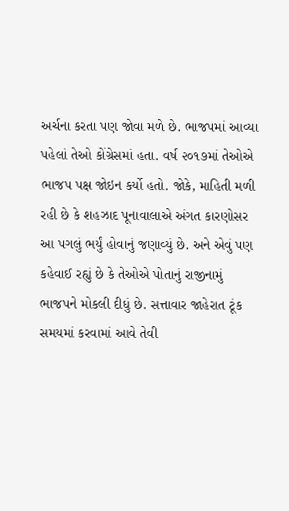અર્ચના કરતા પણ જોવા મળે છે. ભાજપમાં આવ્યા પહેલાં તેઓ કોંગ્રેસમાં હતા. વર્ષ ૨૦૧૭માં તેઓએ ભાજપ પક્ષ જોઇન કર્યો હતો. જોકે, માહિતી મળી રહી છે કે શહઝાદ પૂનાવાલાએ અંગત કારણોસર આ પગલું ભર્યું હોવાનું જણાવ્યું છે. અને એવું પણ કહેવાઈ રહ્યું છે કે તેઓએ પોતાનું રાજીનામું ભાજપને મોકલી દીધું છે. સત્તાવાર જાહેરાત ટૂંક સમયમાં કરવામાં આવે તેવી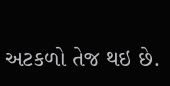અટકળો તેજ થઇ છે.